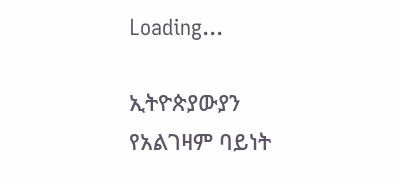Loading...

ኢትዮጵያውያን የአልገዛም ባይነት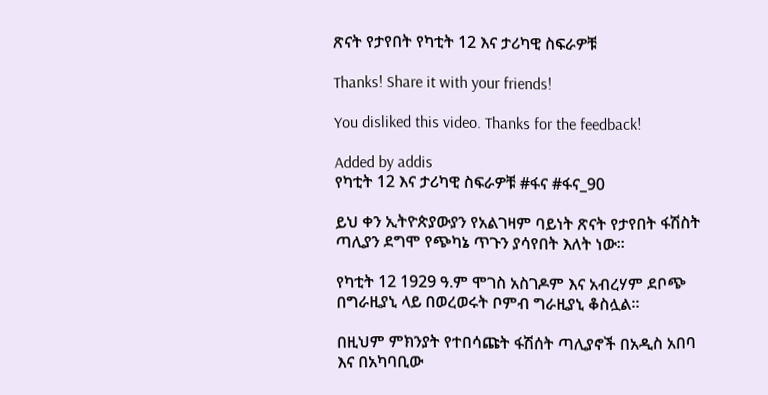ጽናት የታየበት የካቲት 12 እና ታሪካዊ ስፍራዎቹ

Thanks! Share it with your friends!

You disliked this video. Thanks for the feedback!

Added by addis
የካቲት 12 እና ታሪካዊ ስፍራዎቹ #ፋና #ፋና_90

ይህ ቀን ኢትዮጵያውያን የአልገዛም ባይነት ጽናት የታየበት ፋሽስት ጣሊያን ደግሞ የጭካኔ ጥጉን ያሳየበት እለት ነው፡፡

የካቲት 12 1929 ዓ.ም ሞገስ አስገዶም እና አብረሃም ደቦጭ በግራዚያኒ ላይ በወረወሩት ቦምብ ግራዚያኒ ቆስሏል፡፡

በዚህም ምክንያት የተበሳጩት ፋሽሰት ጣሊያኖች በአዲስ አበባ እና በአካባቢው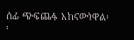ሰፊ ጭፍጨፋ አከናውነዋል፡፡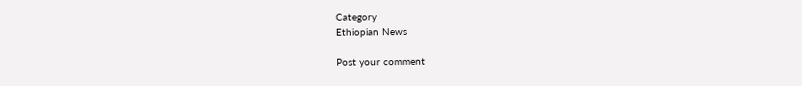Category
Ethiopian News

Post your comment